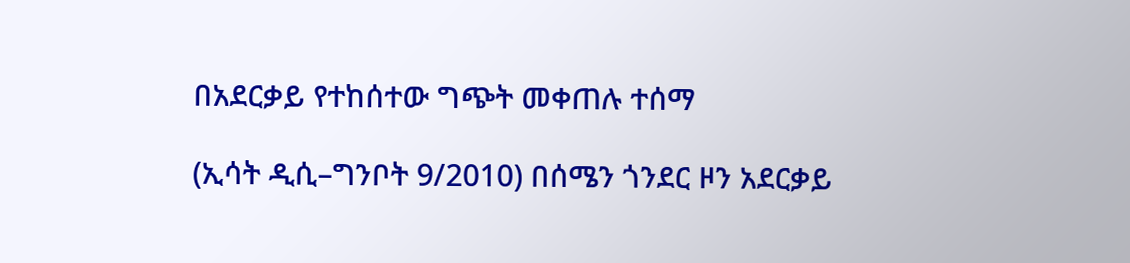በአደርቃይ የተከሰተው ግጭት መቀጠሉ ተሰማ

(ኢሳት ዲሲ–ግንቦት 9/2010) በሰሜን ጎንደር ዞን አደርቃይ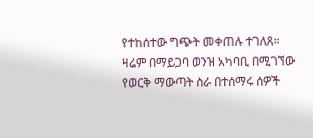የተከሰተው ግጭት መቀጠሉ ተገለጸ። ዛሬም በማይጋባ ወንዝ አካባቢ በሚገኘው የወርቅ ማውጣት ስራ በተሰማሩ ሰዎች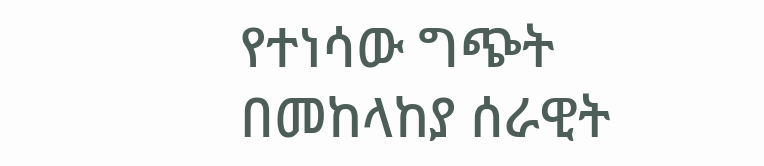የተነሳው ግጭት በመከላከያ ሰራዊት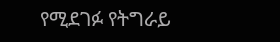የሚደገፉ የትግራይ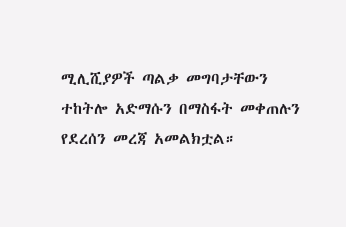ሚሊሺያዎች ጣልቃ መግባታቸውን ተከትሎ አድማሱን በማስፋት መቀጠሉን የደረሰን መረጃ አመልክቷል።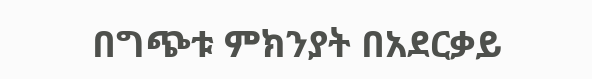በግጭቱ ምክንያት በአደርቃይ